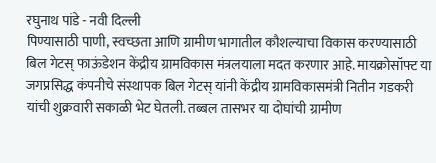रघुनाथ पांडे - नवी दिल्ली
पिण्यासाठी पाणी, स्वच्छता आणि ग्रामीण भागातील कौशल्याचा विकास करण्यासाठी बिल गेटस् फाऊंडेशन केंद्रीय ग्रामविकास मंत्रलयाला मदत करणार आहे. मायक्रोसॉफ्ट या जगप्रसिद्ध कंपनीचे संस्थापक बिल गेटस् यांनी केंद्रीय ग्रामविकासमंत्री नितीन गडकरी यांची शुक्रवारी सकाळी भेट घेतली. तब्बल तासभर या दोघांची ग्रामीण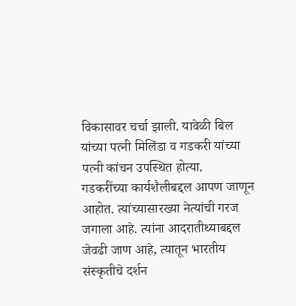विकासावर चर्चा झाली. यावेळी बिल यांच्या पत्नी मिलिंडा व गडकरी यांच्या पत्नी कांचन उपस्थित होत्या.
गडकरींच्या कार्यशैलीबद्दल आपण जाणून आहोत. त्यांच्यासारख्या नेत्यांची गरज जगाला आहे. त्यांना आदरातीथ्याबद्दल जेवढी जाण आहे, त्यातून भारतीय संस्कृतीचे दर्शन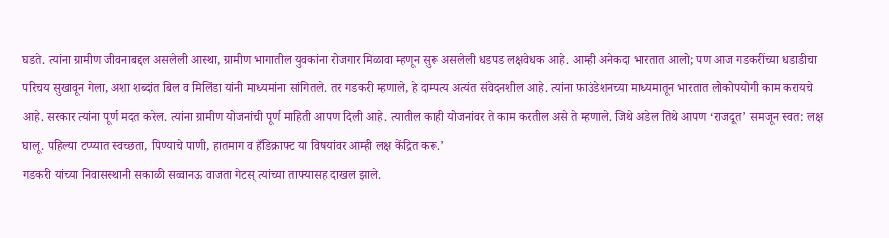घडते. त्यांना ग्रामीण जीवनाबद्दल असलेली आस्था, ग्रामीण भागातील युवकांना रोजगार मिळावा म्हणून सुरू असलेली धडपड लक्षवेधक आहे. आम्ही अनेकदा भारतात आलो; पण आज गडकरींच्या धडाडीचा परिचय सुखावून गेला, अशा शब्दांत बिल व मिलिंडा यांनी माध्यमांना सांगितले. तर गडकरी म्हणाले, हे दाम्पत्य अत्यंत संवेदनशील आहे. त्यांना फाउंडेशनच्या माध्यमातून भारतात लोकोपयोगी काम करायचे आहे. सरकार त्यांना पूर्ण मदत करेल. त्यांना ग्रामीण योजनांची पूर्ण माहिती आपण दिली आहे. त्यातील काही योजनांवर ते काम करतील असे ते म्हणाले. जिथे अडेल तिथे आपण ‘राजदूत’ समजून स्वत: लक्ष घालू. पहिल्या टप्प्यात स्वच्छता, पिण्याचे पाणी, हातमाग व हँडिक्राफ्ट या विषयांवर आम्ही लक्ष केंद्रित करू.’
गडकरी यांच्या निवासस्थानी सकाळी सव्वानऊ वाजता गेटस् त्यांच्या ताफ्यासह दाखल झाले.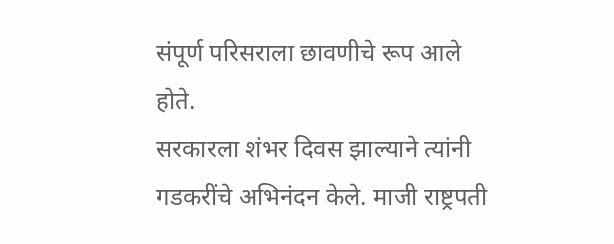संपूर्ण परिसराला छावणीचे रूप आले
होते.
सरकारला शंभर दिवस झाल्याने त्यांनी गडकरींचे अभिनंदन केले. माजी राष्ट्रपती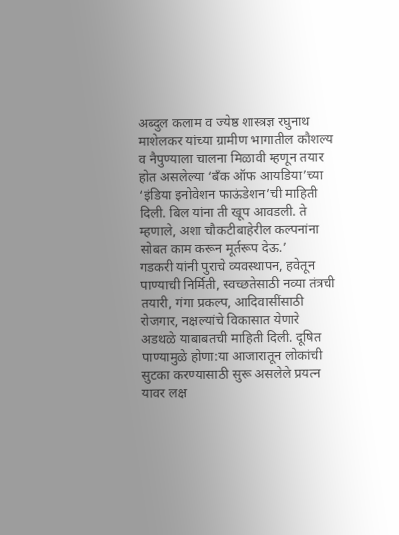अब्दुल कलाम व ज्येष्ठ शास्त्रज्ञ रघुनाथ माशेलकर यांच्या ग्रामीण भागातील कौशल्य व नैपुण्याला चालना मिळावी म्हणून तयार होत असलेल्या ‘बँक ऑफ आयडिया’च्या ‘इंडिया इनोवेशन फाऊंडेशन’ची माहिती दिली. बिल यांना ती खूप आवडली. ते म्हणाले, अशा चौकटीबाहेरील कल्पनांना सोबत काम करून मूर्तरूप देऊ.’
गडकरी यांनी पुराचे व्यवस्थापन, हवेतून पाण्याची निर्मिती, स्वच्छतेसाठी नव्या तंत्रची तयारी, गंगा प्रकल्प, आदिवासींसाठी रोजगार, नक्षल्यांचे विकासात येणारे अडथळे याबाबतची माहिती दिली. दूषित पाण्यामुळे होणा:या आजारातून लोकांची सुटका करण्यासाठी सुरू असलेले प्रयत्न यावर लक्ष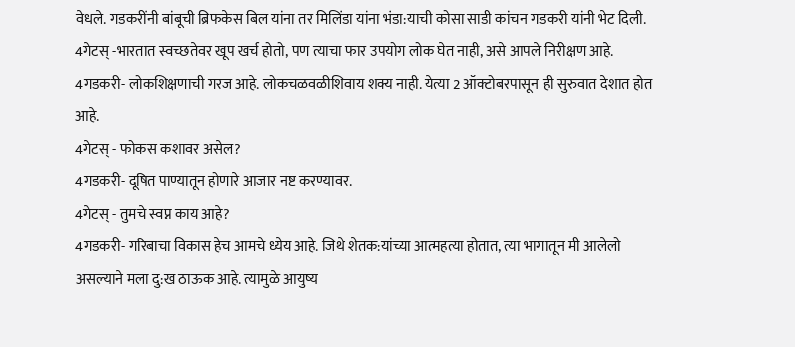वेधले. गडकरींनी बांबूची ब्रिफकेस बिल यांना तर मिलिंडा यांना भंडा:याची कोसा साडी कांचन गडकरी यांनी भेट दिली.
4गेटस् -भारतात स्वच्छतेवर खूप खर्च होतो, पण त्याचा फार उपयोग लोक घेत नाही, असे आपले निरीक्षण आहे.
4गडकरी- लोकशिक्षणाची गरज आहे. लोकचळवळीशिवाय शक्य नाही. येत्या 2 ऑक्टोबरपासून ही सुरुवात देशात होत आहे.
4गेटस् - फोकस कशावर असेल?
4गडकरी- दूषित पाण्यातून होणारे आजार नष्ट करण्यावर.
4गेटस् - तुमचे स्वप्न काय आहे?
4गडकरी- गरिबाचा विकास हेच आमचे ध्येय आहे. जिथे शेतक:यांच्या आत्महत्या होतात, त्या भागातून मी आलेलो असल्याने मला दु:ख ठाऊक आहे. त्यामुळे आयुष्य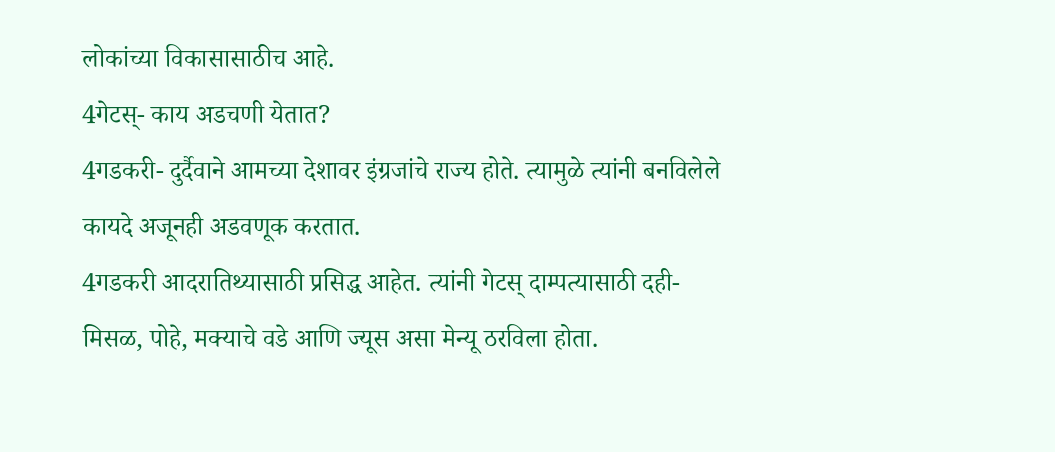लोकांच्या विकासासाठीच आहे.
4गेटस्- काय अडचणी येतात?
4गडकरी- दुर्दैवाने आमच्या देशावर इंग्रजांचे राज्य होते. त्यामुळे त्यांनी बनविलेले कायदे अजूनही अडवणूक करतात.
4गडकरी आदरातिथ्यासाठी प्रसिद्ध आहेत. त्यांनी गेटस् दाम्पत्यासाठी दही-मिसळ, पोहे, मक्याचे वडे आणि ज्यूस असा मेन्यू ठरविला होता.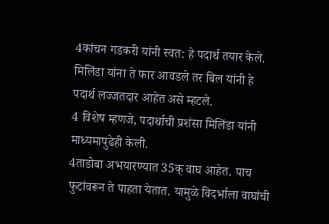4कांचन गडकरी यांनी स्वत: हे पदार्थ तयार केले. मिलिंडा यांना ते फार आवडले तर बिल यांनी हे पदार्थ लज्जतदार आहेत असे म्हटले.
4 विशेष म्हणजे, पदार्थाची प्रशंसा मिलिंडा यांनी माध्यमापुढेही केली.
4ताडोबा अभयारण्यात 35क् वाघ आहेत. पाच फुटांवरून ते पाहता येतात. यामुळे विदर्भाला वाघांची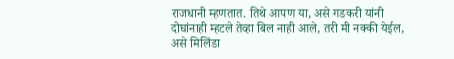राजधानी म्हणतात. तिथे आपण या, असे गडकरी यांनी दोघांनाही म्हटले तेव्हा बिल नाही आले, तरी मी नक्की येईल, असे मिलिंडा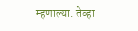म्हणाल्या. तेव्हा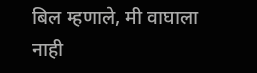बिल म्हणाले, मी वाघाला नाही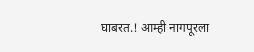घाबरत.! आम्ही नागपूरला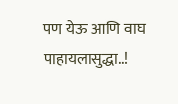पण येऊ आणि वाघ पाहायलासुद्धा..!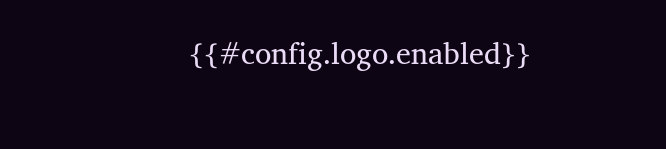{{#config.logo.enabled}}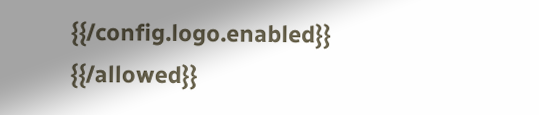{{/config.logo.enabled}}
{{/allowed}}